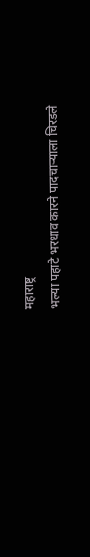महाराष्ट्र
भल्या पहाटे भरधाव कारने पादचाऱ्याला चिरडले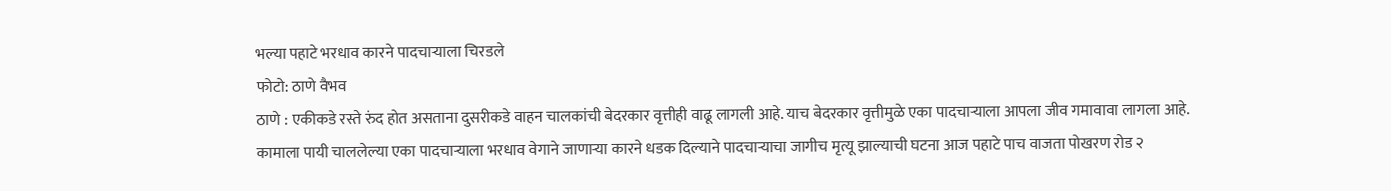भल्या पहाटे भरधाव कारने पादचाऱ्याला चिरडले
फोटो: ठाणे वैभव
ठाणे : एकीकडे रस्ते रुंद होत असताना दुसरीकडे वाहन चालकांची बेदरकार वृत्तीही वाढू लागली आहे. याच बेदरकार वृत्तीमुळे एका पादचाऱ्याला आपला जीव गमावावा लागला आहे.
कामाला पायी चाललेल्या एका पादचाऱ्याला भरधाव वेगाने जाणाऱ्या कारने धडक दिल्याने पादचाऱ्याचा जागीच मृत्यू झाल्याची घटना आज पहाटे पाच वाजता पोखरण रोड २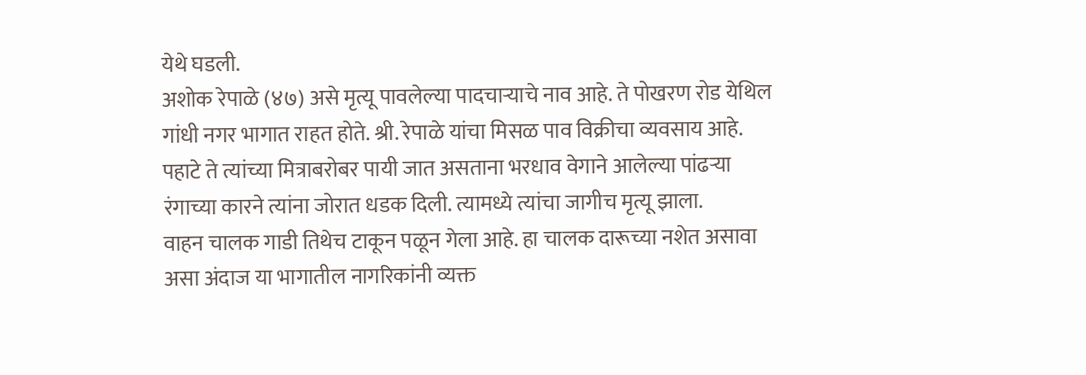येथे घडली.
अशोक रेपाळे (४७) असे मृत्यू पावलेल्या पादचाऱ्याचे नाव आहे. ते पोखरण रोड येथिल गांधी नगर भागात राहत होते. श्री. रेपाळे यांचा मिसळ पाव विक्रीचा व्यवसाय आहे. पहाटे ते त्यांच्या मित्राबरोबर पायी जात असताना भरधाव वेगाने आलेल्या पांढऱ्या रंगाच्या कारने त्यांना जोरात धडक दिली. त्यामध्ये त्यांचा जागीच मृत्यू झाला.
वाहन चालक गाडी तिथेच टाकून पळून गेला आहे. हा चालक दारूच्या नशेत असावा असा अंदाज या भागातील नागरिकांनी व्यक्त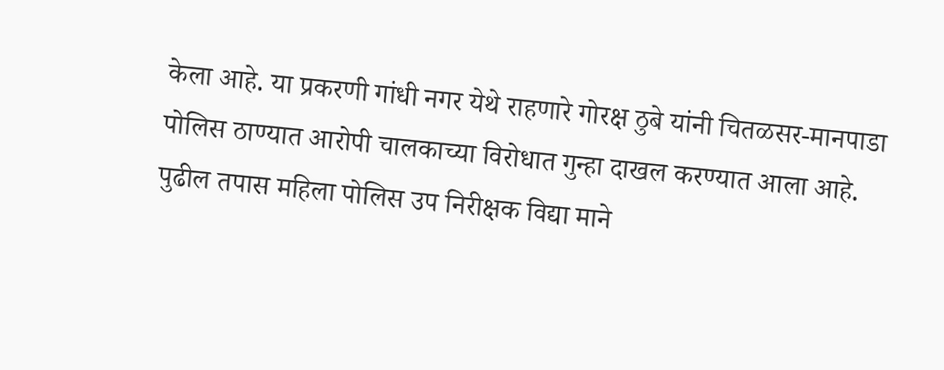केला आहे. या प्रकरणी गांधी नगर येथे राहणारे गोरक्ष ठुबे यांनी चितळसर-मानपाडा पोलिस ठाण्यात आरोपी चालकाच्या विरोधात गुन्हा दाखल करण्यात आला आहे. पुढील तपास महिला पोलिस उप निरीक्षक विद्या माने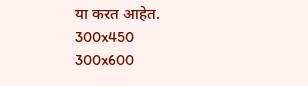या करत आहेत.
300x450
300x600